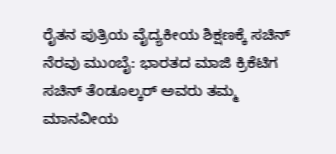ರೈತನ ಪುತ್ರಿಯ ವೈದ್ಯಕೀಯ ಶಿಕ್ಷಣಕ್ಕೆ ಸಚಿನ್‌ ನೆರವು ಮುಂಬೈ: ಭಾರತದ ಮಾಜಿ ಕ್ರಿಕೆಟಿಗ ಸಚಿನ್ ತೆಂಡೂಲ್ಕರ್ ಅವರು ತಮ್ಮ ಮಾನವೀಯ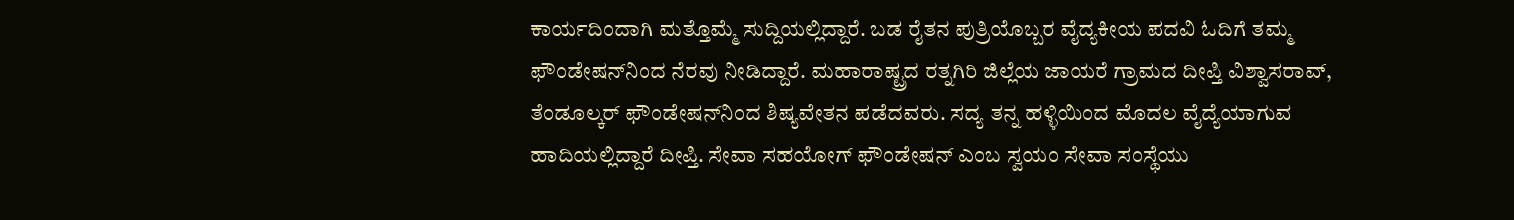ಕಾರ್ಯದಿಂದಾಗಿ ಮತ್ತೊಮ್ಮೆ ಸುದ್ದಿಯಲ್ಲಿದ್ದಾರೆ. ಬಡ ರೈತನ ಪುತ್ರಿಯೊಬ್ಬರ ವೈದ್ಯಕೀಯ ಪದವಿ ಓದಿಗೆ ತಮ್ಮ ಫೌಂಡೇಷನ್‌ನಿಂದ ನೆರವು ನೀಡಿದ್ದಾರೆ. ಮಹಾರಾಷ್ಟ್ರದ ರತ್ನಗಿರಿ ಜಿಲ್ಲೆಯ ಜಾಯರೆ ಗ್ರಾಮದ ದೀಪ್ತಿ ವಿಶ್ವಾಸರಾವ್, ತೆಂಡೂಲ್ಕರ್ ಫೌಂಡೇಷನ್‌ನಿಂದ ಶಿಷ್ಯವೇತನ ಪಡೆದವರು. ಸದ್ಯ ತನ್ನ ಹಳ್ಳಿಯಿಂದ ಮೊದಲ ವೈದ್ಯೆಯಾಗುವ ಹಾದಿಯಲ್ಲಿದ್ದಾರೆ ದೀಪ್ತಿ. ಸೇವಾ ಸಹಯೋಗ್ ಫೌಂಡೇಷನ್ ಎಂಬ ಸ್ವಯಂ ಸೇವಾ ಸಂಸ್ಥೆಯು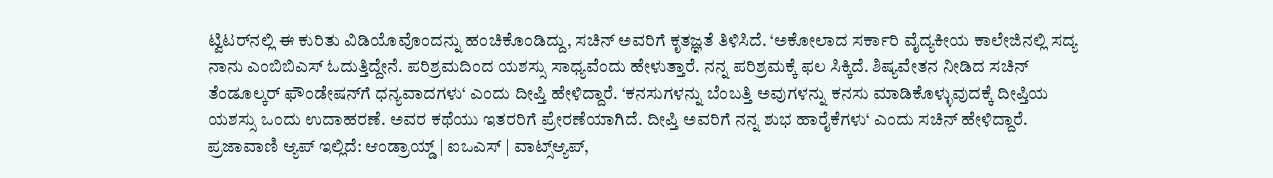ಟ್ವಿಟರ್‌ನಲ್ಲಿ ಈ ಕುರಿತು ವಿಡಿಯೊವೊಂದನ್ನು ಹಂಚಿಕೊಂಡಿದ್ದು, ಸಚಿನ್ ಅವರಿಗೆ ಕೃತಜ್ಞತೆ ತಿಳಿಸಿದೆ. ‘ಅಕೋಲಾದ ಸರ್ಕಾರಿ ವೈದ್ಯಕೀಯ ಕಾಲೇಜಿನಲ್ಲಿ ಸದ್ಯ ನಾನು ಎಂಬಿಬಿಎಸ್‌ ಓದುತ್ತಿದ್ದೇನೆ. ಪರಿಶ್ರಮದಿಂದ ಯಶಸ್ಸು ಸಾಧ್ಯವೆಂದು ಹೇಳುತ್ತಾರೆ. ನನ್ನ ಪರಿಶ್ರಮಕ್ಕೆ ಫಲ ಸಿಕ್ಕಿದೆ. ಶಿಷ್ಯವೇತನ ನೀಡಿದ ಸಚಿನ್ ತೆಂಡೂಲ್ಕರ್ ಫೌಂಡೇಷನ್‌ಗೆ ಧನ್ಯವಾದಗಳು‘ ಎಂದು ದೀಪ್ತಿ ಹೇಳಿದ್ದಾರೆ. ‘ಕನಸುಗಳನ್ನು ಬೆಂಬತ್ತಿ ಅವುಗಳನ್ನು ಕನಸು ಮಾಡಿಕೊಳ್ಳುವುದಕ್ಕೆ ದೀಪ್ತಿಯ ಯಶಸ್ಸು ಒಂದು ಉದಾಹರಣೆ. ಅವರ ಕಥೆಯು ಇತರರಿಗೆ ಪ್ರೇರಣೆಯಾಗಿದೆ. ದೀಪ್ತಿ ಅವರಿಗೆ ನನ್ನ ಶುಭ ಹಾರೈಕೆಗಳು‘ ಎಂದು ಸಚಿನ್ ಹೇಳಿದ್ದಾರೆ. ಪ್ರಜಾವಾಣಿ ಆ್ಯಪ್ ಇಲ್ಲಿದೆ: ಆಂಡ್ರಾಯ್ಡ್ | ಐಒಎಸ್ | ವಾಟ್ಸ್ಆ್ಯಪ್,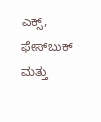ಎಕ್ಸ್, ಫೇಸ್‌ಬುಕ್ ಮತ್ತು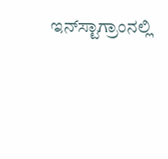ಇನ್‌ಸ್ಟಾಗ್ರಾಂನಲ್ಲಿ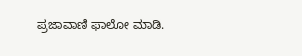ಪ್ರಜಾವಾಣಿ ಫಾಲೋ ಮಾಡಿ.